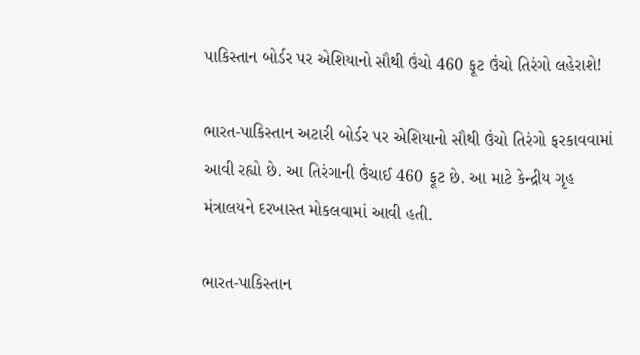પાકિસ્તાન બોર્ડર પર એશિયાનો સૌથી ઉંચો 460 ફૂટ ઉંચો તિરંગો લહેરાશે!

ભારત-પાકિસ્તાન અટારી બોર્ડર પર એશિયાનો સૌથી ઉંચો તિરંગો ફરકાવવામાં આવી રહ્યો છે. આ તિરંગાની ઉંચાઈ 460 ફૂટ છે. આ માટે કેન્દ્રીય ગૃહ મંત્રાલયને દરખાસ્ત મોકલવામાં આવી હતી.

ભારત-પાકિસ્તાન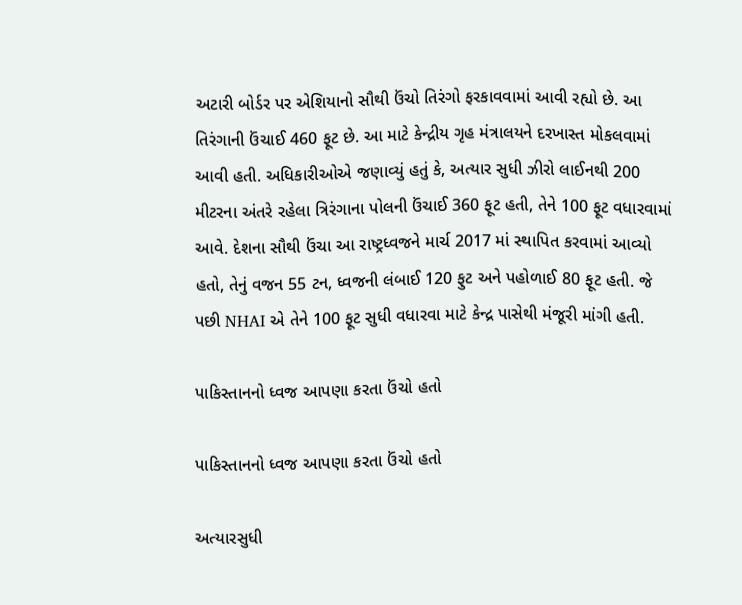અટારી બોર્ડર પર એશિયાનો સૌથી ઉંચો તિરંગો ફરકાવવામાં આવી રહ્યો છે. આ તિરંગાની ઉંચાઈ 460 ફૂટ છે. આ માટે કેન્દ્રીય ગૃહ મંત્રાલયને દરખાસ્ત મોકલવામાં આવી હતી. અધિકારીઓએ જણાવ્યું હતું કે, અત્યાર સુધી ઝીરો લાઈનથી 200 મીટરના અંતરે રહેલા ત્રિરંગાના પોલની ઉંચાઈ 360 ફૂટ હતી, તેને 100 ફૂટ વધારવામાં આવે. દેશના સૌથી ઉંચા આ રાષ્ટ્રધ્વજને માર્ચ 2017 માં સ્થાપિત કરવામાં આવ્યો હતો, તેનું વજન 55 ટન, ધ્વજની લંબાઈ 120 ફુટ અને પહોળાઈ 80 ફૂટ હતી. જે પછી NHAI એ તેને 100 ફૂટ સુધી વધારવા માટે કેન્દ્ર પાસેથી મંજૂરી માંગી હતી.

પાકિસ્તાનનો ધ્વજ આપણા કરતા ઉંચો હતો

પાકિસ્તાનનો ધ્વજ આપણા કરતા ઉંચો હતો

અત્યારસુધી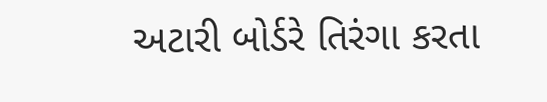અટારી બોર્ડરે તિરંગા કરતા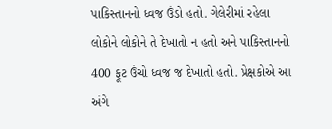પાકિસ્તાનનો ધ્વજ ઉંડો હતો. ગેલેરીમાં રહેલા લોકોને લોકોને તે દેખાતો ન હતો અને પાકિસ્તાનનો 400 ફૂટ ઉંચો ધ્વજ જ દેખાતો હતો. પ્રેક્ષકોએ આ અંગે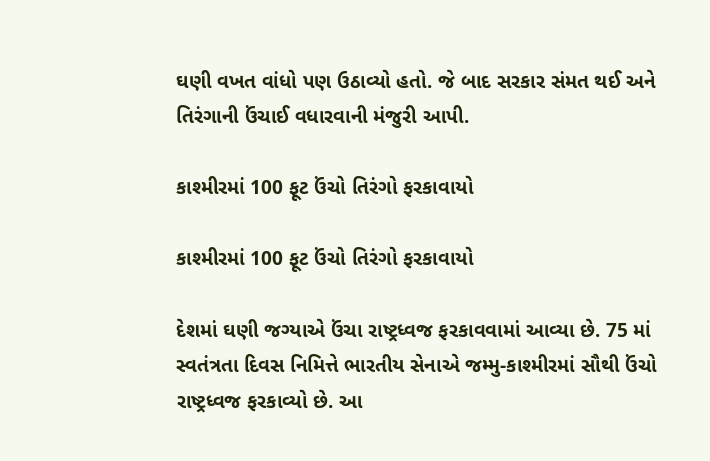ઘણી વખત વાંધો પણ ઉઠાવ્યો હતો. જે બાદ સરકાર સંમત થઈ અને તિરંગાની ઉંચાઈ વધારવાની મંજુરી આપી.

કાશ્મીરમાં 100 ફૂટ ઉંચો તિરંગો ફરકાવાયો

કાશ્મીરમાં 100 ફૂટ ઉંચો તિરંગો ફરકાવાયો

દેશમાં ઘણી જગ્યાએ ઉંચા રાષ્ટ્રધ્વજ ફરકાવવામાં આવ્યા છે. 75 માં સ્વતંત્રતા દિવસ નિમિત્તે ભારતીય સેનાએ જમ્મુ-કાશ્મીરમાં સૌથી ઉંચો રાષ્ટ્રધ્વજ ફરકાવ્યો છે. આ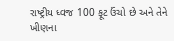રાષ્ટ્રીય ધ્વજ 100 ફૂટ ઉંચો છે અને તેને ખીણના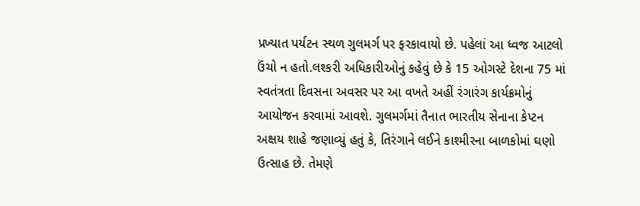પ્રખ્યાત પર્યટન સ્થળ ગુલમર્ગ પર ફરકાવાયો છે. પહેલાં આ ધ્વજ આટલો ઉંચો ન હતો.લશ્કરી અધિકારીઓનું કહેવું છે કે 15 ઓગસ્ટે દેશના 75 માં સ્વતંત્રતા દિવસના અવસર પર આ વખતે અહીં રંગારંગ કાર્યક્રમોનું આયોજન કરવામાં આવશે. ગુલમર્ગમાં તૈનાત ભારતીય સેનાના કેપ્ટન અક્ષય શાહે જણાવ્યું હતું કે, તિરંગાને લઈને કાશ્મીરના બાળકોમાં ઘણો ઉત્સાહ છે. તેમણે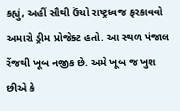કહ્યું, અહીં સૌથી ઉંચો રાષ્ટ્રધ્વજ ફરકાવવો અમારો ડ્રીમ પ્રોજેક્ટ હતો. આ સ્થળ પંજાલ રેંજથી ખૂબ નજીક છે. અમે ખૂબ જ ખુશ છીએ કે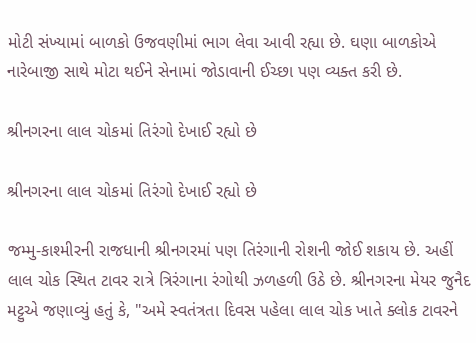મોટી સંખ્યામાં બાળકો ઉજવણીમાં ભાગ લેવા આવી રહ્યા છે. ઘણા બાળકોએ નારેબાજી સાથે મોટા થઈને સેનામાં જોડાવાની ઈચ્છા પણ વ્યક્ત કરી છે.

શ્રીનગરના લાલ ચોકમાં તિરંગો દેખાઈ રહ્યો છે

શ્રીનગરના લાલ ચોકમાં તિરંગો દેખાઈ રહ્યો છે

જમ્મુ-કાશ્મીરની રાજધાની શ્રીનગરમાં પણ તિરંગાની રોશની જોઈ શકાય છે. અહીં લાલ ચોક સ્થિત ટાવર રાત્રે ત્રિરંગાના રંગોથી ઝળહળી ઉઠે છે. શ્રીનગરના મેયર જુનૈદ મટ્ટુએ જણાવ્યું હતું કે, "અમે સ્વતંત્રતા દિવસ પહેલા લાલ ચોક ખાતે ક્લોક ટાવરને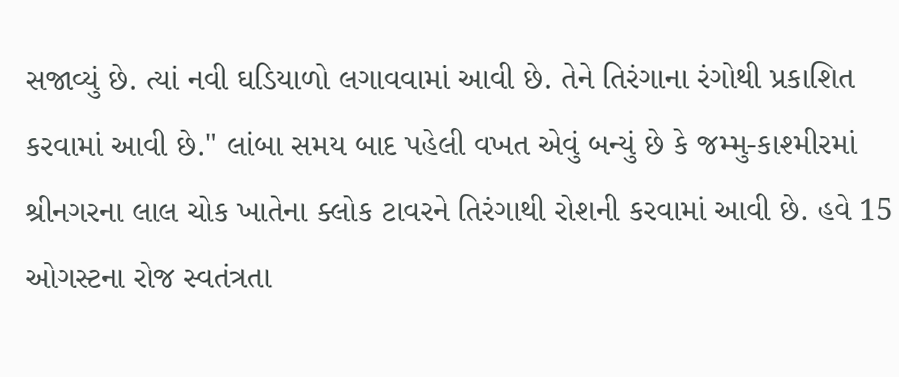સજાવ્યું છે. ત્યાં નવી ઘડિયાળો લગાવવામાં આવી છે. તેને તિરંગાના રંગોથી પ્રકાશિત કરવામાં આવી છે." લાંબા સમય બાદ પહેલી વખત એવું બન્યું છે કે જમ્મુ-કાશ્મીરમાં શ્રીનગરના લાલ ચોક ખાતેના ક્લોક ટાવરને તિરંગાથી રોશની કરવામાં આવી છે. હવે 15 ઓગસ્ટના રોજ સ્વતંત્રતા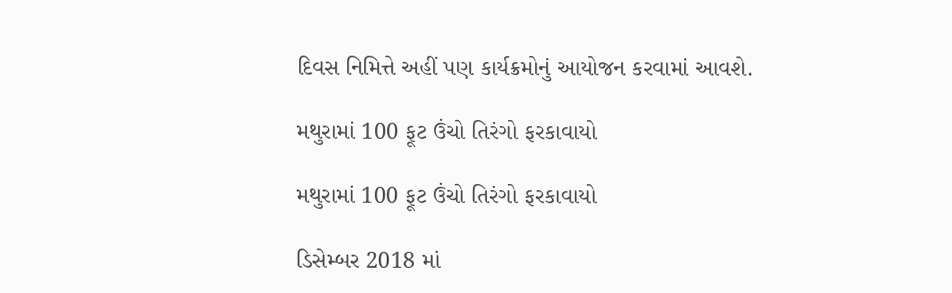દિવસ નિમિત્તે અહીં પણ કાર્યક્રમોનું આયોજન કરવામાં આવશે.

મથુરામાં 100 ફૂટ ઉંચો તિરંગો ફરકાવાયો

મથુરામાં 100 ફૂટ ઉંચો તિરંગો ફરકાવાયો

ડિસેમ્બર 2018 માં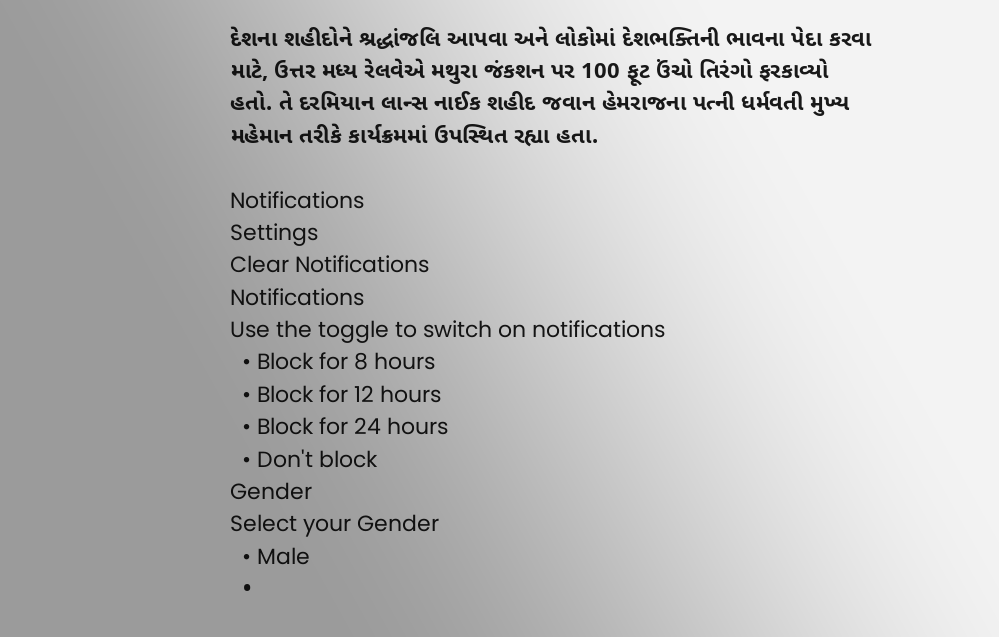દેશના શહીદોને શ્રદ્ધાંજલિ આપવા અને લોકોમાં દેશભક્તિની ભાવના પેદા કરવા માટે, ઉત્તર મધ્ય રેલવેએ મથુરા જંકશન પર 100 ફૂટ ઉંચો તિરંગો ફરકાવ્યો હતો. તે દરમિયાન લાન્સ નાઈક શહીદ જવાન હેમરાજના પત્ની ધર્મવતી મુખ્ય મહેમાન તરીકે કાર્યક્રમમાં ઉપસ્થિત રહ્યા હતા.

Notifications
Settings
Clear Notifications
Notifications
Use the toggle to switch on notifications
  • Block for 8 hours
  • Block for 12 hours
  • Block for 24 hours
  • Don't block
Gender
Select your Gender
  • Male
  •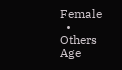Female
  • Others
Age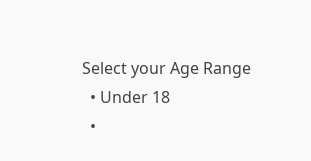Select your Age Range
  • Under 18
  •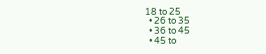18 to 25
  • 26 to 35
  • 36 to 45
  • 45 to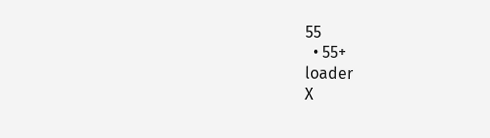55
  • 55+
loader
X